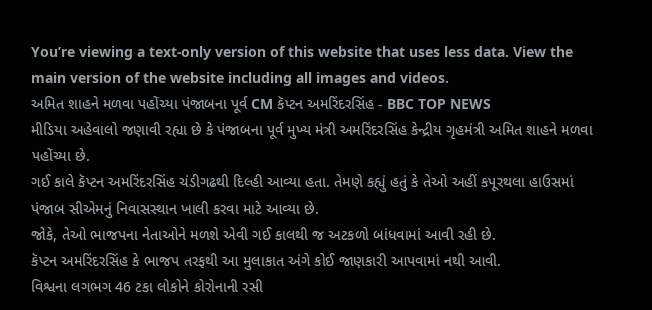You’re viewing a text-only version of this website that uses less data. View the main version of the website including all images and videos.
અમિત શાહને મળવા પહોંચ્યા પંજાબના પૂર્વ CM કૅપ્ટન અમરિંદરસિંહ - BBC TOP NEWS
મીડિયા અહેવાલો જણાવી રહ્યા છે કે પંજાબના પૂર્વ મુખ્ય મંત્રી અમરિંદરસિંહ કેન્દ્રીય ગૃહમંત્રી અમિત શાહને મળવા પહોંચ્યા છે.
ગઈ કાલે કૅપ્ટન અમરિંદરસિંહ ચંડીગઢથી દિલ્હી આવ્યા હતા. તેમણે કહ્યું હતું કે તેઓ અહીં કપૂરથલા હાઉસમાં પંજાબ સીએમનું નિવાસસ્થાન ખાલી કરવા માટે આવ્યા છે.
જોકે, તેઓ ભાજપના નેતાઓને મળશે એવી ગઈ કાલથી જ અટકળો બાંધવામાં આવી રહી છે.
કૅપ્ટન અમરિંદરસિંહ કે ભાજપ તરફથી આ મુલાકાત અંગે કોઈ જાણકારી આપવામાં નથી આવી.
વિશ્વના લગભગ 46 ટકા લોકોને કોરોનાની રસી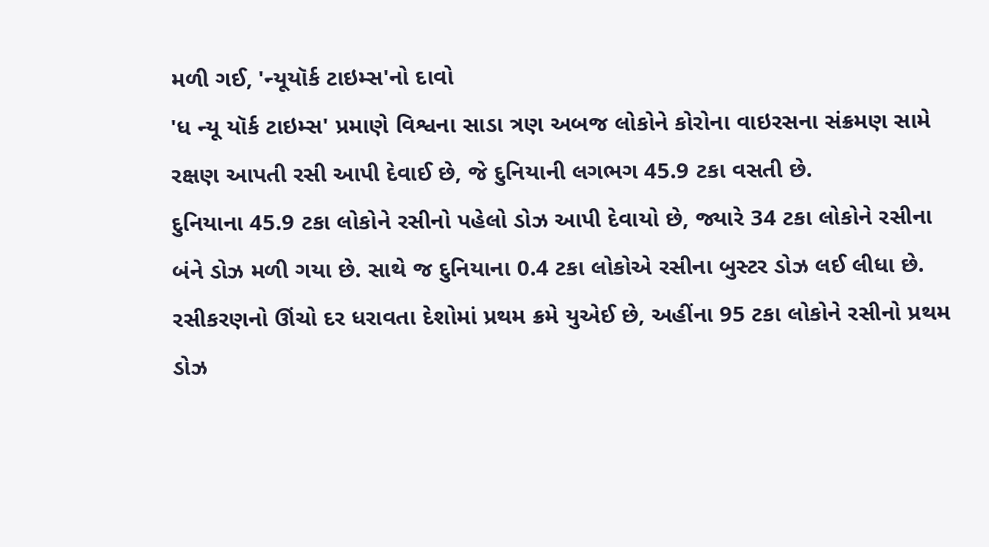મળી ગઈ, 'ન્યૂયૉર્ક ટાઇમ્સ'નો દાવો
'ધ ન્યૂ યૉર્ક ટાઇમ્સ' પ્રમાણે વિશ્વના સાડા ત્રણ અબજ લોકોને કોરોના વાઇરસના સંક્રમણ સામે રક્ષણ આપતી રસી આપી દેવાઈ છે, જે દુનિયાની લગભગ 45.9 ટકા વસતી છે.
દુનિયાના 45.9 ટકા લોકોને રસીનો પહેલો ડોઝ આપી દેવાયો છે, જ્યારે 34 ટકા લોકોને રસીના બંને ડોઝ મળી ગયા છે. સાથે જ દુનિયાના 0.4 ટકા લોકોએ રસીના બુસ્ટર ડોઝ લઈ લીધા છે.
રસીકરણનો ઊંચો દર ધરાવતા દેશોમાં પ્રથમ ક્રમે યુએઈ છે, અહીંના 95 ટકા લોકોને રસીનો પ્રથમ ડોઝ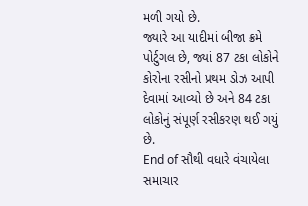મળી ગયો છે.
જ્યારે આ યાદીમાં બીજા ક્રમે પોર્ટુગલ છે, જ્યાં 87 ટકા લોકોને કોરોના રસીનો પ્રથમ ડોઝ આપી દેવામાં આવ્યો છે અને 84 ટકા લોકોનું સંપૂર્ણ રસીકરણ થઈ ગયું છે.
End of સૌથી વધારે વંચાયેલા સમાચાર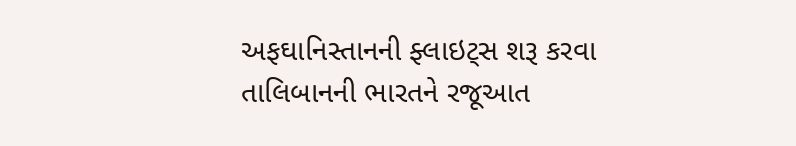અફઘાનિસ્તાનની ફ્લાઇટ્સ શરૂ કરવા તાલિબાનની ભારતને રજૂઆત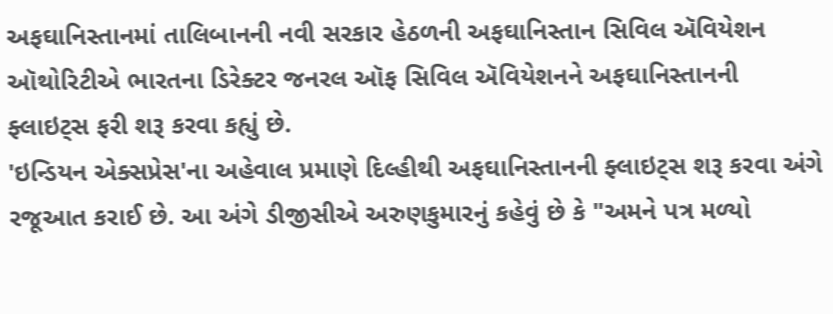અફઘાનિસ્તાનમાં તાલિબાનની નવી સરકાર હેઠળની અફઘાનિસ્તાન સિવિલ ઍવિયેશન ઑથોરિટીએ ભારતના ડિરેક્ટર જનરલ ઑફ સિવિલ ઍવિયેશનને અફઘાનિસ્તાનની ફ્લાઇટ્સ ફરી શરૂ કરવા કહ્યું છે.
'ઇન્ડિયન એક્સપ્રેસ'ના અહેવાલ પ્રમાણે દિલ્હીથી અફઘાનિસ્તાનની ફ્લાઇટ્સ શરૂ કરવા અંગે રજૂઆત કરાઈ છે. આ અંગે ડીજીસીએ અરુણકુમારનું કહેવું છે કે "અમને પત્ર મળ્યો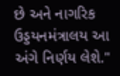છે અને નાગરિક ઉડ્ડયનમંત્રાલય આ અંગે નિર્ણય લેશે."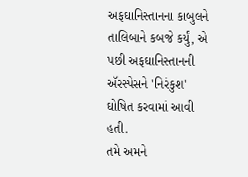અફઘાનિસ્તાનના કાબુલને તાલિબાને કબજે કર્યું, એ પછી અફઘાનિસ્તાનની ઍરસ્પેસને 'નિરંકુશ' ઘોષિત કરવામાં આવી હતી.
તમે અમને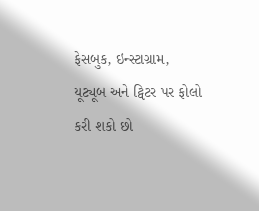ફેસબુક, ઇન્સ્ટાગ્રામ, યૂટ્યૂબ અને ટ્વિટર પર ફોલો કરી શકો છો